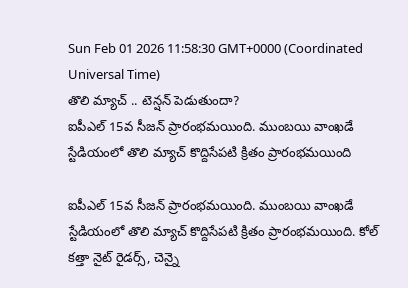Sun Feb 01 2026 11:58:30 GMT+0000 (Coordinated Universal Time)
తొలి మ్యాచ్ .. టెన్షన్ పెడుతుందా?
ఐపీఎల్ 15వ సీజన్ ప్రారంభమయింది. ముంబయి వాంఖడే స్టేడియంలో తొలి మ్యాచ్ కొద్దిసేపటి క్రితం ప్రారంభమయింది

ఐపీఎల్ 15వ సీజన్ ప్రారంభమయింది. ముంబయి వాంఖడే స్టేడియంలో తొలి మ్యాచ్ కొద్దిసేపటి క్రితం ప్రారంభమయింది. కోల్ కత్తా నైట్ రైడర్స్, చెన్నై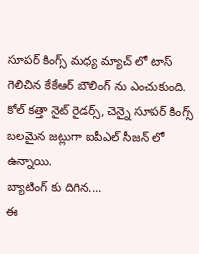సూపర్ కింగ్స్ మధ్య మ్యాచ్ లో టాస్ గెలిచిన కేకేఆర్ బౌలింగ్ ను ఎంచుకుంది. కోల్ కత్తా నైట్ రైడర్స్, చెన్నై సూపర్ కింగ్స్ బలమైన జట్లుగా ఐపీఎల్ సీజన్ లో ఉన్నాయి.
బ్యాటింగ్ కు దిగిన....
ఈ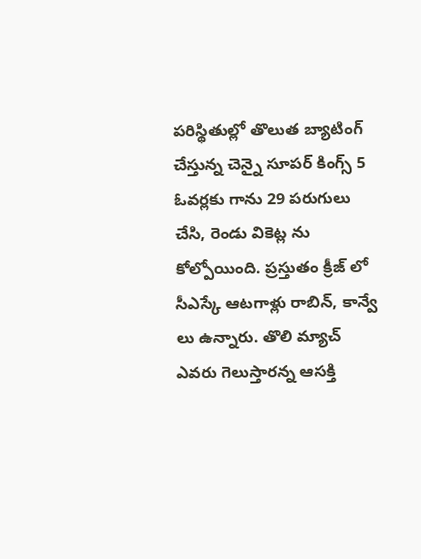పరిస్థితుల్లో తొలుత బ్యాటింగ్ చేస్తున్న చెన్నై సూపర్ కింగ్స్ 5 ఓవర్లకు గాను 29 పరుగులు చేసి, రెండు వికెట్ల ను కోల్పోయింది. ప్రస్తుతం క్రీజ్ లో సీఎస్కే ఆటగాళ్లు రాబిన్, కాన్వే లు ఉన్నారు. తొలి మ్యాచ్ ఎవరు గెలుస్తారన్న ఆసక్తి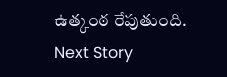ఉత్కంఠ రేపుతుంది.
Next Story